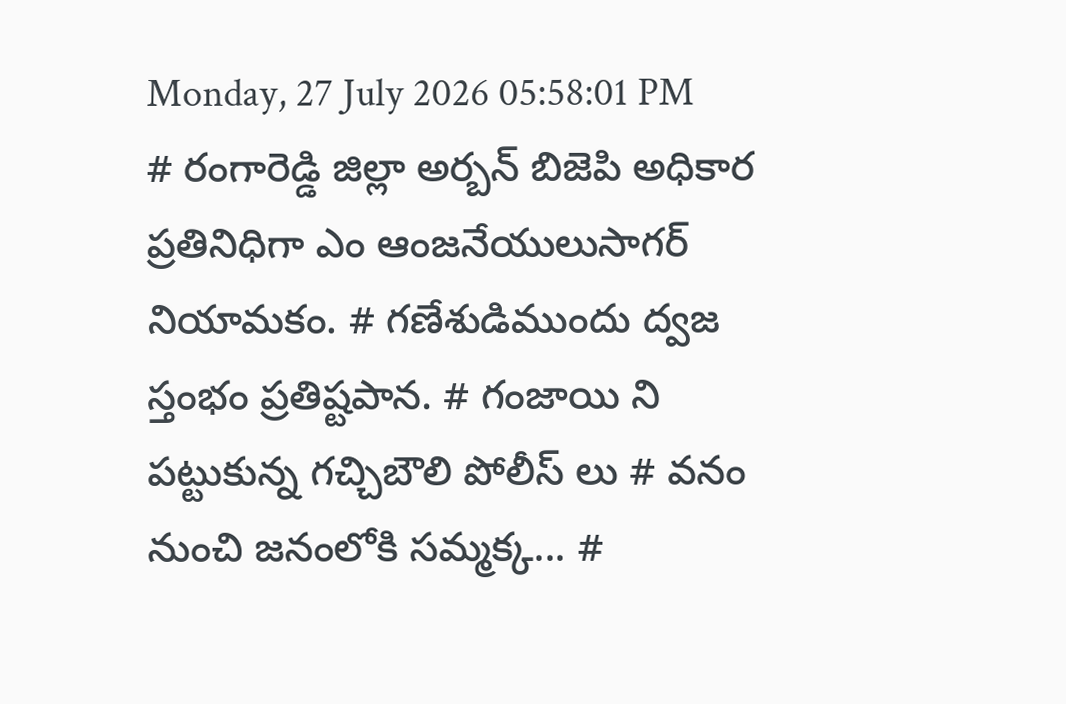Monday, 27 July 2026 05:58:01 PM
# రంగారెడ్డి జిల్లా అర్బన్ బిజెపి అధికార ప్రతినిధిగా ఎం ఆంజనేయులుసాగర్ నియామకం. # గణేశుడిముందు ద్వజ స్తంభం ప్రతిష్టపాన. # గంజాయి ని పట్టుకున్న గచ్చిబౌలి పోలీస్ లు # వనం నుంచి జనంలోకి సమ్మక్క... #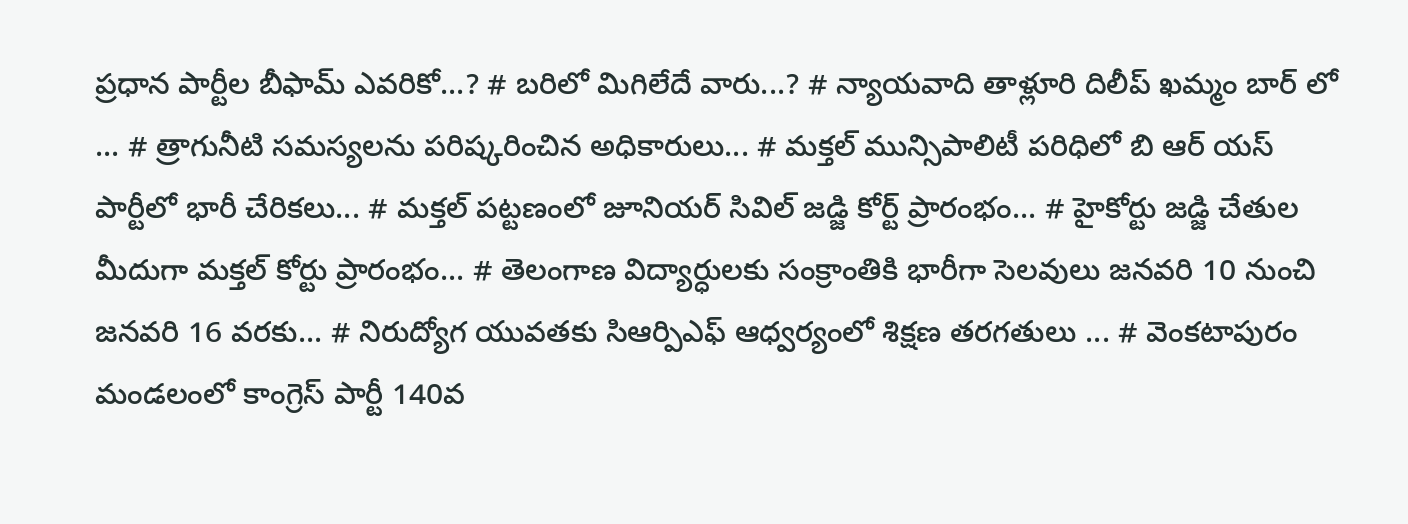ప్రధాన పార్టీల బీఫామ్ ఎవరికో...? # బరిలో మిగిలేదే వారు...? # న్యాయవాది తాళ్లూరి దిలీప్ ఖమ్మం బార్ లో ... # త్రాగునీటి సమస్యలను పరిష్కరించిన అధికారులు... # మక్తల్ మున్సిపాలిటీ పరిధిలో బి ఆర్ యస్ పార్టీలో భారీ చేరికలు... # మక్తల్ పట్టణంలో జూనియర్ సివిల్ జడ్జి కోర్ట్ ప్రారంభం... # హైకోర్టు జడ్జి చేతుల మీదుగా మక్తల్ కోర్టు ప్రారంభం... # తెలంగాణ విద్యార్ధులకు సంక్రాంతికి భారీగా సెలవులు జనవరి 10 నుంచి జనవరి 16 వరకు... # నిరుద్యోగ యువతకు సిఆర్పిఎఫ్ ఆధ్వర్యంలో శిక్షణ తరగతులు ... # వెంకటాపురం మండలంలో కాంగ్రెస్ పార్టీ 140వ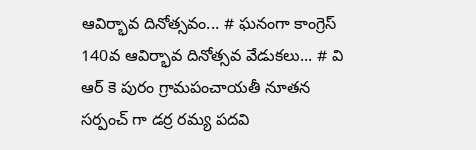ఆవిర్భావ దినోత్సవం... # ఘనంగా కాంగ్రెస్ 140వ ఆవిర్భావ దినోత్సవ వేడుకలు... # వి ఆర్ కె పురం గ్రామపంచాయతీ నూతన సర్పంచ్ గా డర్ర రమ్య పదవి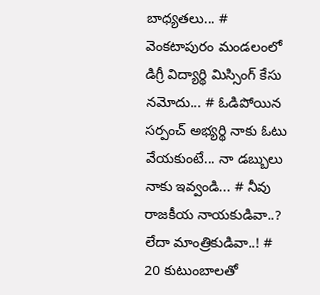బాధ్యతలు... # వెంకటాపురం మండలంలో డిగ్రీ విద్యార్థి మిస్సింగ్ కేసు నమోదు... # ఓడిపోయిన సర్పంచ్ అభ్యర్థి నాకు ఓటు వేయకుంటే... నా డబ్బులు నాకు ఇవ్వండి... # నీవు రాజకీయ నాయకుడివా..? లేదా మాంత్రికుడివా..! # 20 కుటుంబాలతో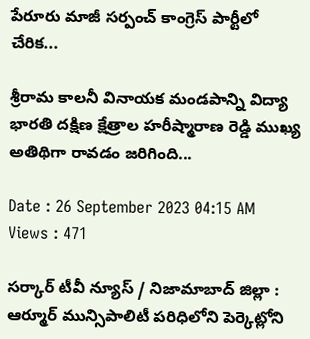పేరూరు మాజీ సర్పంచ్ కాంగ్రెస్ పార్టీలో చేరిక...

శ్రీరామ కాలనీ వినాయక మండపాన్ని విద్యా భారతి దక్షిణ క్షేత్రాల హరీష్మారాణ రెడ్డి ముఖ్య అతిథిగా రావడం జరిగింది...

Date : 26 September 2023 04:15 AM Views : 471

సర్కార్ టీవీ న్యూస్ / నిజామాబాద్ జిల్లా : ఆర్మూర్ మున్సిపాలిటీ పరిధిలోని పెర్కెట్లోని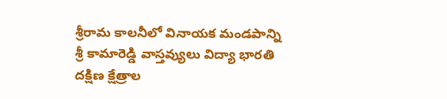శ్రీరామ కాలనీలో వినాయక మండపాన్ని శ్రీ కామారెడ్డి వాస్తవ్యులు విద్యా భారతి దక్షిణ క్షేత్రాల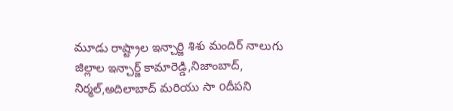మూడు రాష్ట్రాల ఇన్చార్జి శిశు మందిర్ నాలుగు జిల్లాల ఇన్చార్జ్ కామారెడ్డి,నిజాంబాద్, నిర్మల్,అదిలాబాద్ మరియు సా oదీపని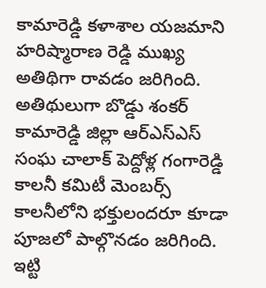కామారెడ్డి కళాశాల యజమాని హరిష్మారాణ రెడ్డి ముఖ్య అతిథిగా రావడం జరిగింది. అతిథులుగా బొడ్డు శంకర్ కామారెడ్డి జిల్లా ఆర్ఎస్ఎస్ సంఘ చాలాక్ పెద్దోళ్ల గంగారెడ్డి కాలనీ కమిటీ మెంబర్స్ కాలనీలోని భక్తులందరూ కూడా పూజలో పాల్గొనడం జరిగింది. ఇట్టి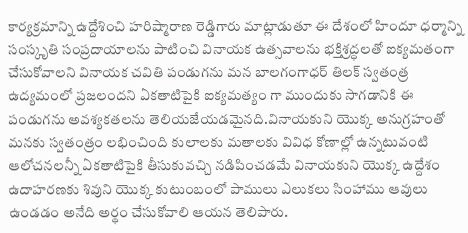కార్యక్రమాన్ని ఉద్దేశించి హరిష్మారాణ రెడ్డిగారు మాట్లాడుతూ ఈ దేశంలో హిందూ ధర్మాన్ని సంస్కృతి సంప్రదాయాలను పాటించి వినాయక ఉత్సవాలను భక్తిశ్రద్ధలతో ఐక్యమతంగా చేసుకోవాలని వినాయక చవితి పండుగను మన బాలగంగాధర్ తిలక్ స్వతంత్ర ఉద్యమంలో ప్రజలందని ఏకతాటిపైకి ఐక్యమత్యం గా ముందుకు సాగడానికి ఈ పండుగను అవశ్యకతలను తెలియజేయడమైనది.వినాయకుని యొక్క అనుగ్రహంతో మనకు స్వతంత్రం లభించింది కులాలకు మతాలకు వివిధ కోణాల్లో ఉన్నటువంటి ఆలోచనలన్నీ ఏకతాటిపైకి తీసుకువచ్చి నడిపించడమే వినాయకుని యొక్క ఉద్దేశం ఉదాహరణకు శివుని యొక్క కుటుంబంలో పాములు ఎలుకలు సింహాము ఆవులు ఉండడం అనేది అర్థం చేసుకోవాలి ఆయన తెలిపారు.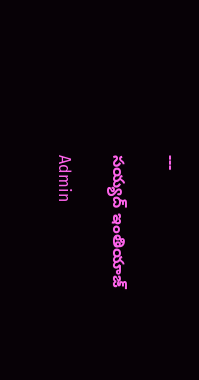---

సయ్యద్ ఇంతియాజ్

Admin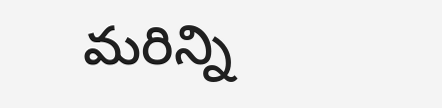మరిన్ని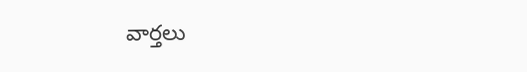వార్తలు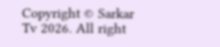Copyright © Sarkar Tv 2026. All right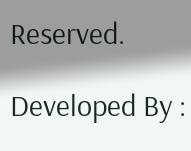Reserved.

Developed By :